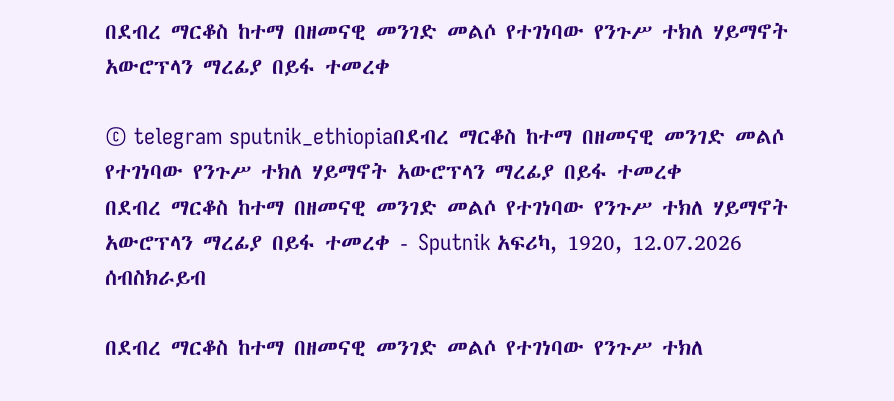በደብረ ማርቆስ ከተማ በዘመናዊ መንገድ መልሶ የተገነባው የንጉሥ ተክለ ሃይማኖት አውሮፕላን ማረፊያ በይፋ ተመረቀ

© telegram sputnik_ethiopiaበደብረ ማርቆስ ከተማ በዘመናዊ መንገድ መልሶ የተገነባው የንጉሥ ተክለ ሃይማኖት አውሮፕላን ማረፊያ በይፋ ተመረቀ
በደብረ ማርቆስ ከተማ በዘመናዊ መንገድ መልሶ የተገነባው የንጉሥ ተክለ ሃይማኖት አውሮፕላን ማረፊያ በይፋ ተመረቀ - Sputnik አፍሪካ, 1920, 12.07.2026
ሰብስክራይብ

በደብረ ማርቆስ ከተማ በዘመናዊ መንገድ መልሶ የተገነባው የንጉሥ ተክለ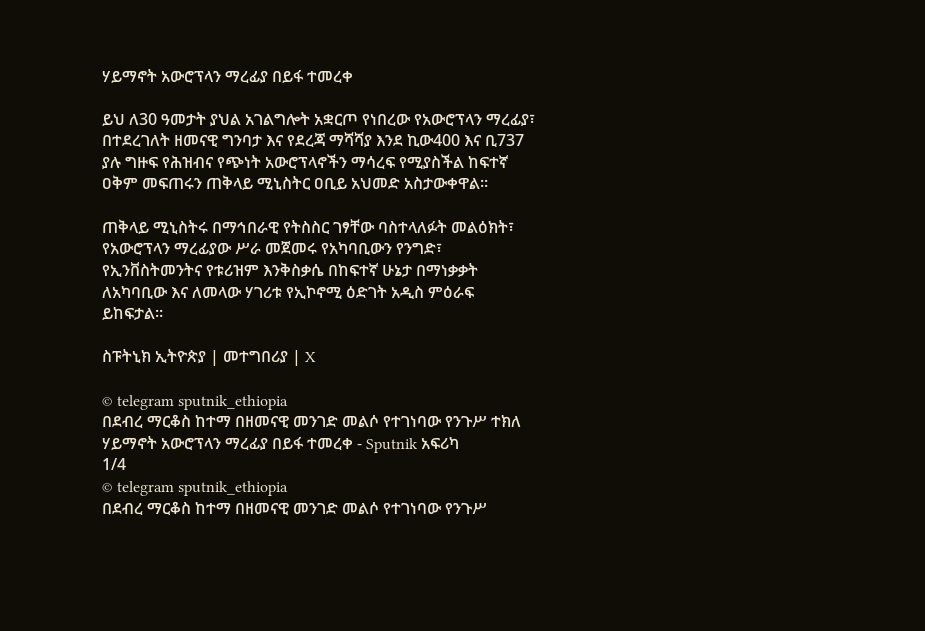ሃይማኖት አውሮፕላን ማረፊያ በይፋ ተመረቀ

ይህ ለ30 ዓመታት ያህል አገልግሎት አቋርጦ የነበረው የአውሮፕላን ማረፊያ፣ በተደረገለት ዘመናዊ ግንባታ እና የደረጃ ማሻሻያ እንደ ኪው400 እና ቢ737 ያሉ ግዙፍ የሕዝብና የጭነት አውሮፕላኖችን ማሳረፍ የሚያስችል ከፍተኛ ዐቅም መፍጠሩን ጠቅላይ ሚኒስትር ዐቢይ አህመድ አስታውቀዋል።

ጠቅላይ ሚኒስትሩ በማኅበራዊ የትስስር ገፃቸው ባስተላለፉት መልዕክት፣ የአውሮፕላን ማረፊያው ሥራ መጀመሩ የአካባቢውን የንግድ፣ የኢንቨስትመንትና የቱሪዝም እንቅስቃሴ በከፍተኛ ሁኔታ በማነቃቃት ለአካባቢው እና ለመላው ሃገሪቱ የኢኮኖሚ ዕድገት አዲስ ምዕራፍ ይከፍታል።

ስፑትኒክ ኢትዮጵያ | መተግበሪያ | X

© telegram sputnik_ethiopia
በደብረ ማርቆስ ከተማ በዘመናዊ መንገድ መልሶ የተገነባው የንጉሥ ተክለ ሃይማኖት አውሮፕላን ማረፊያ በይፋ ተመረቀ - Sputnik አፍሪካ
1/4
© telegram sputnik_ethiopia
በደብረ ማርቆስ ከተማ በዘመናዊ መንገድ መልሶ የተገነባው የንጉሥ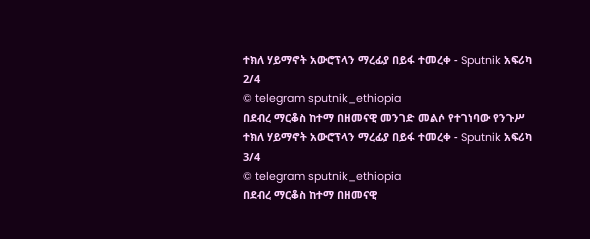ተክለ ሃይማኖት አውሮፕላን ማረፊያ በይፋ ተመረቀ - Sputnik አፍሪካ
2/4
© telegram sputnik_ethiopia
በደብረ ማርቆስ ከተማ በዘመናዊ መንገድ መልሶ የተገነባው የንጉሥ ተክለ ሃይማኖት አውሮፕላን ማረፊያ በይፋ ተመረቀ - Sputnik አፍሪካ
3/4
© telegram sputnik_ethiopia
በደብረ ማርቆስ ከተማ በዘመናዊ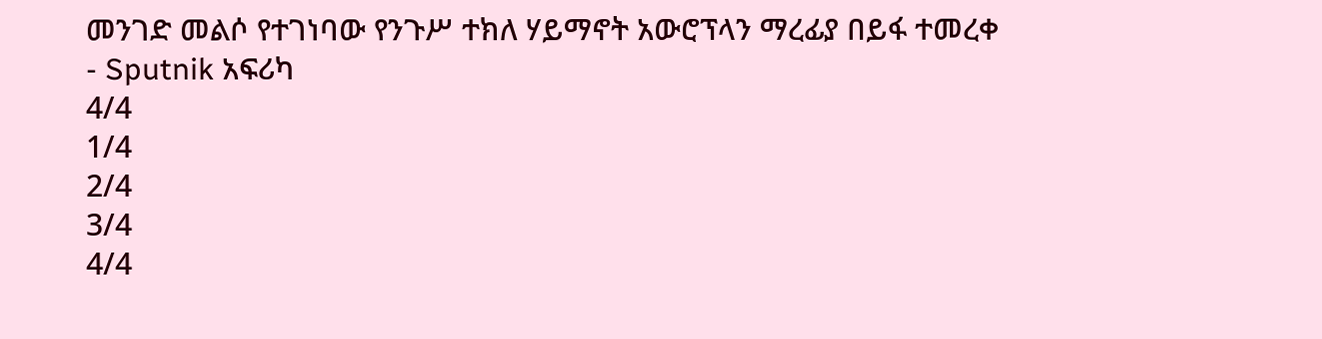መንገድ መልሶ የተገነባው የንጉሥ ተክለ ሃይማኖት አውሮፕላን ማረፊያ በይፋ ተመረቀ - Sputnik አፍሪካ
4/4
1/4
2/4
3/4
4/4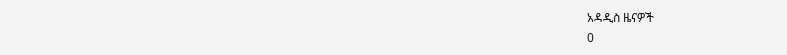አዳዲስ ዜናዎች
0